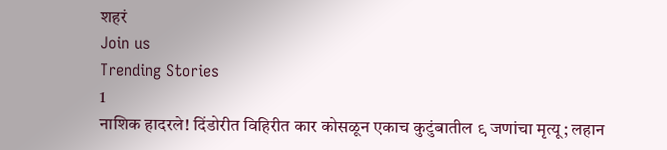शहरं
Join us
Trending Stories
1
नाशिक हादरले! दिंडोरीत विहिरीत कार कोसळून एकाच कुटुंबातील ९ जणांचा मृत्यू; लहान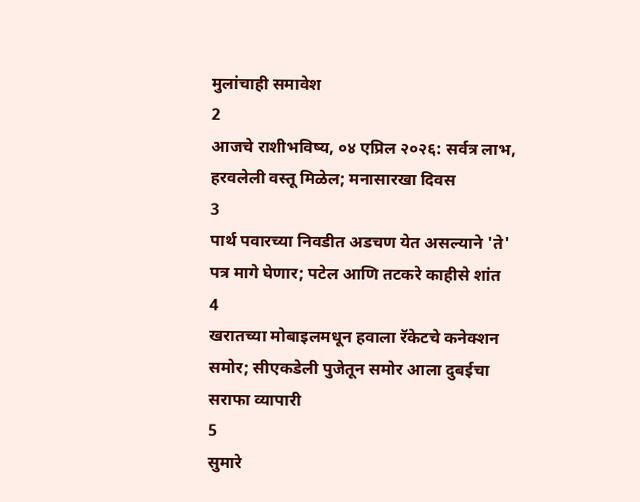मुलांचाही समावेश
2
आजचे राशीभविष्य, ०४ एप्रिल २०२६: सर्वत्र लाभ, हरवलेली वस्तू मिळेल; मनासारखा दिवस
3
पार्थ पवारच्या निवडीत अडचण येत असल्याने 'ते' पत्र मागे घेणार; पटेल आणि तटकरे काहीसे शांत
4
खरातच्या मोबाइलमधून हवाला रॅकेटचे कनेक्शन समोर; सीएकडेली पुजेतून समोर आला दुबईचा सराफा व्यापारी
5
सुमारे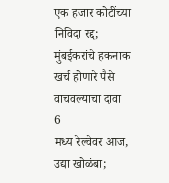एक हजार कोटींच्या निविदा रद्द; मुंबईकरांचे हकनाक खर्च होणारे पैसे वाचवल्याचा दावा
6
मध्य रेल्वेवर आज, उद्या खोळंबा;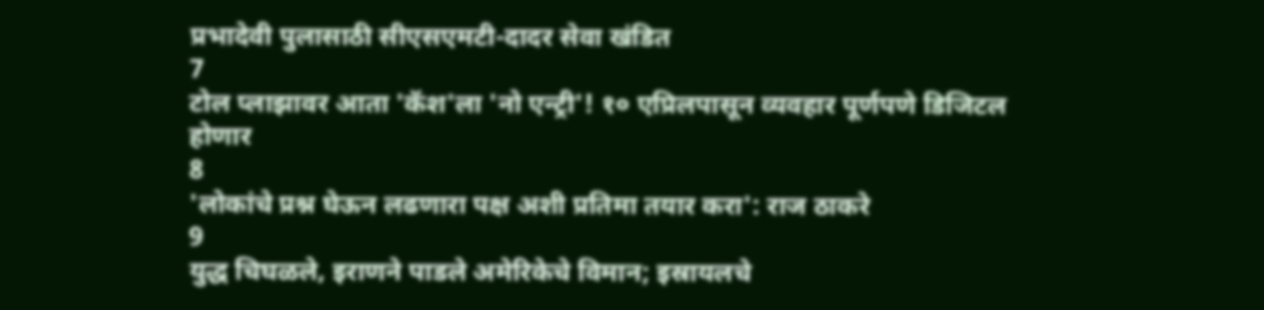प्रभादेवी पुलासाठी सीएसएमटी-दादर सेवा खंडित
7
टोल प्लाझावर आता 'कॅश'ला 'नो एन्ट्री'! १० एप्रिलपासून व्यवहार पूर्णपणे डिजिटल होणार
8
'लोकांचे प्रश्न घेऊन लढणारा पक्ष अशी प्रतिमा तयार करा': राज ठाकरे
9
युद्ध चिघळले, इराणने पाडले अमेरिकेचे विमान; इस्रायलचे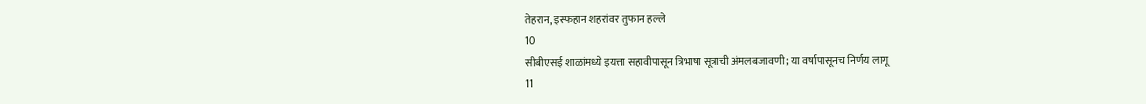तेहरान, इस्फहान शहरांवर तुफान हल्ले
10
सीबीएसई शाळांमध्ये इयत्ता सहावीपासून त्रिभाषा सूत्राची अंमलबजावणी; या वर्षापासूनच निर्णय लागू
11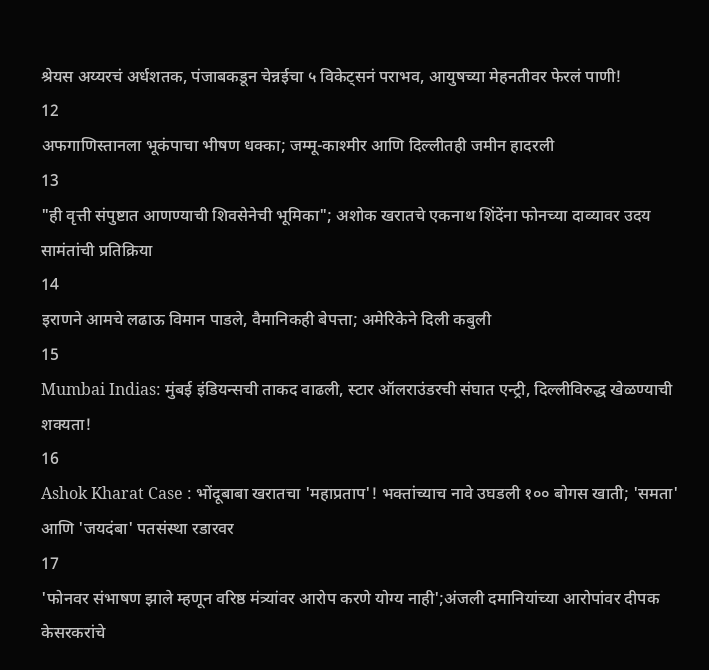श्रेयस अय्यरचं अर्धशतक, पंजाबकडून चेन्नईचा ५ विकेट्सनं पराभव, आयुषच्या मेहनतीवर फेरलं पाणी!
12
अफगाणिस्तानला भूकंपाचा भीषण धक्का; जम्मू-काश्मीर आणि दिल्लीतही जमीन हादरली
13
"ही वृत्ती संपुष्टात आणण्याची शिवसेनेची भूमिका"; अशोक खरातचे एकनाथ शिंदेंना फोनच्या दाव्यावर उदय सामंतांची प्रतिक्रिया
14
इराणने आमचे लढाऊ विमान पाडले, वैमानिकही बेपत्ता; अमेरिकेने दिली कबुली
15
Mumbai Indias: मुंबई इंडियन्सची ताकद वाढली, स्टार ऑलराउंडरची संघात एन्ट्री, दिल्लीविरुद्ध खेळण्याची शक्यता!
16
Ashok Kharat Case : भोंदूबाबा खरातचा 'महाप्रताप'! भक्तांच्याच नावे उघडली १०० बोगस खाती; 'समता' आणि 'जयदंबा' पतसंस्था रडारवर
17
'फोनवर संभाषण झाले म्हणून वरिष्ठ मंत्र्यांवर आरोप करणे योग्य नाही';अंजली दमानियांच्या आरोपांवर दीपक केसरकरांचे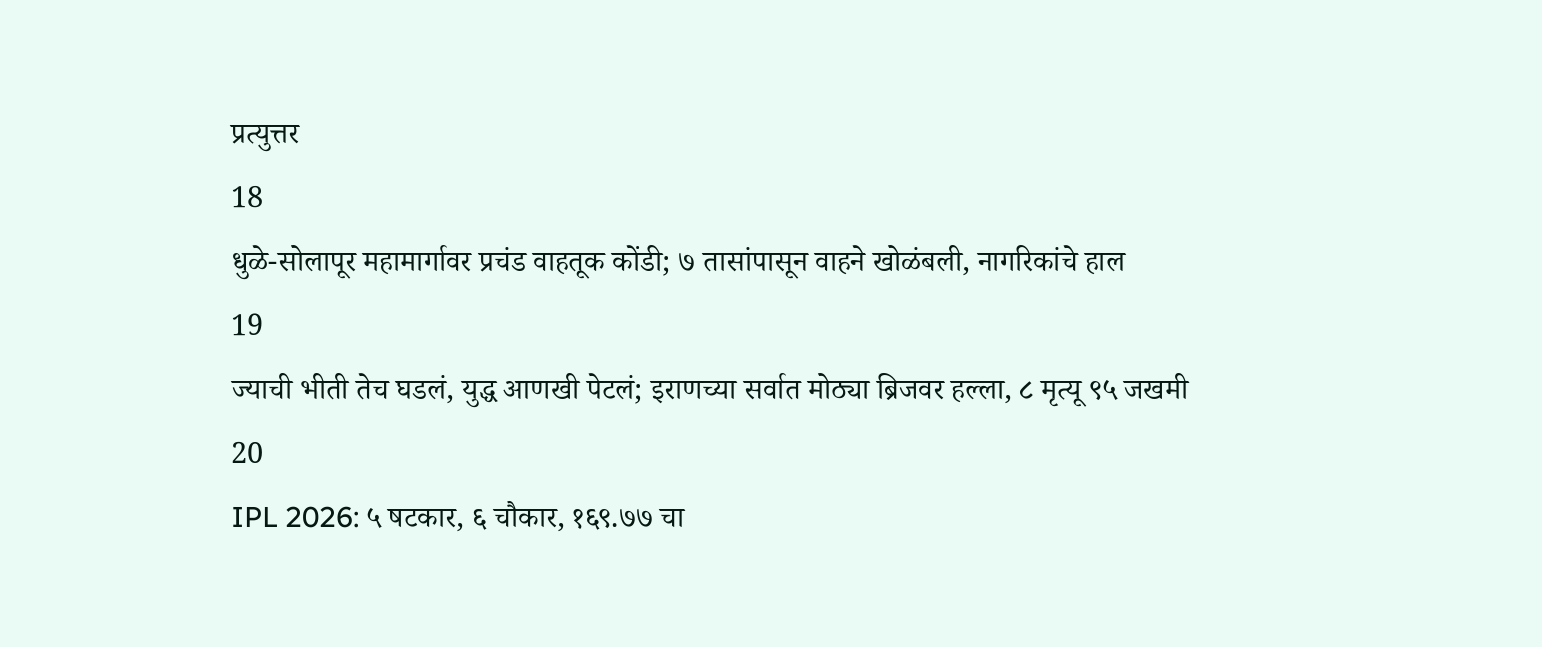प्रत्युत्तर
18
धुळे-सोलापूर महामार्गावर प्रचंड वाहतूक कोंडी; ७ तासांपासून वाहने खोळंबली, नागरिकांचे हाल
19
ज्याची भीती तेच घडलं, युद्ध आणखी पेटलं; इराणच्या सर्वात मोठ्या ब्रिजवर हल्ला, ८ मृत्यू ९५ जखमी
20
IPL 2026: ५ षटकार, ६ चौकार, १६९.७७ चा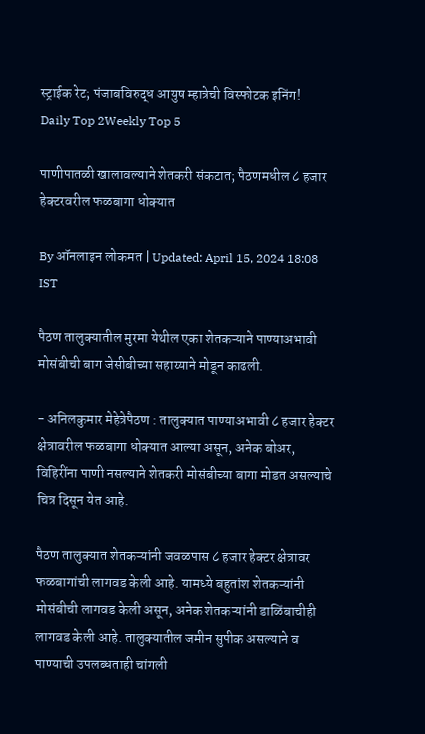स्ट्राईक रेट; पंजाबविरुद्ध आयुष म्हात्रेची विस्फोटक इनिंग!
Daily Top 2Weekly Top 5

पाणीपातळी खालावल्याने शेतकरी संकटात; पैठणमधील ८ हजार हेक्टरवरील फळबागा धोक्यात

By ऑनलाइन लोकमत | Updated: April 15, 2024 18:08 IST

पैठण तालुक्यातील मुरमा येथील एका शेतकऱ्याने पाण्याअभावी मोसंबीची बाग जेसीबीच्या सहाय्याने मोडून काढली.

- अनिलकुमार मेहेत्रेपैठण : तालुक्यात पाण्याअभावी ८ हजार हेक्टर क्षेत्रावरील फळबागा धोक्यात आल्या असून, अनेक बोअर, विहिरींना पाणी नसल्याने शेतकरी मोसंबीच्या बागा मोडत असल्याचे चित्र दिसून येत आहे.

पैठण तालुक्यात शेतकऱ्यांनी जवळपास ८ हजार हेक्टर क्षेत्रावर फळबागांची लागवड केली आहे. यामध्ये बहुतांश शेतकऱ्यांनी मोसंबीची लागवड केली असून, अनेक शेतकऱ्यांनी डाळिंबाचीही लागवड केली आहे. तालुक्यातील जमीन सुपीक असल्याने व पाण्याची उपलब्धताही चांगली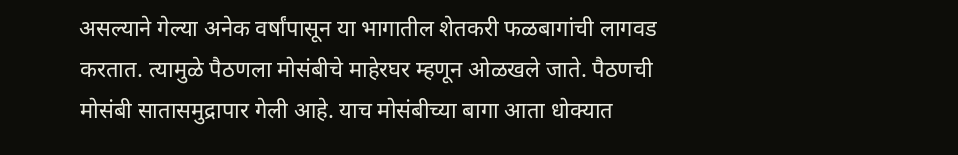असल्याने गेल्या अनेक वर्षांपासून या भागातील शेतकरी फळबागांची लागवड करतात. त्यामुळे पैठणला मोसंबीचे माहेरघर म्हणून ओळखले जाते. पैठणची मोसंबी सातासमुद्रापार गेली आहे. याच मोसंबीच्या बागा आता धोक्यात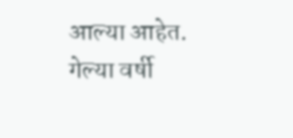आल्या आहेत. गेल्या वर्षी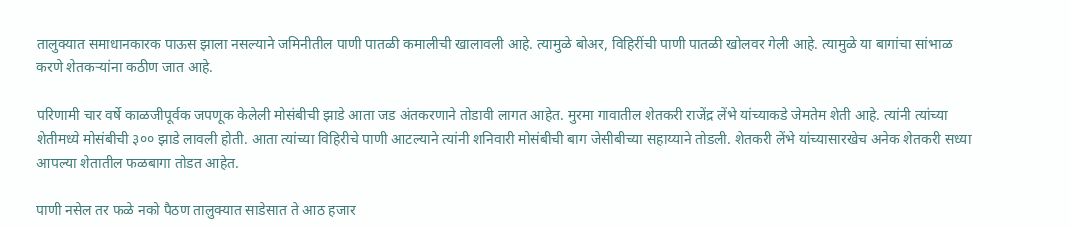तालुक्यात समाधानकारक पाऊस झाला नसल्याने जमिनीतील पाणी पातळी कमालीची खालावली आहे. त्यामुळे बोअर, विहिरींची पाणी पातळी खोलवर गेली आहे. त्यामुळे या बागांचा सांभाळ करणे शेतकऱ्यांना कठीण जात आहे.

परिणामी चार वर्षे काळजीपूर्वक जपणूक केलेली मोसंबीची झाडे आता जड अंतकरणाने तोडावी लागत आहेत. मुरमा गावातील शेतकरी राजेंद्र लेंभे यांच्याकडे जेमतेम शेती आहे. त्यांनी त्यांच्या शेतीमध्ये मोसंबीची ३०० झाडे लावली होती. आता त्यांच्या विहिरीचे पाणी आटल्याने त्यांनी शनिवारी मोसंबीची बाग जेसीबीच्या सहाय्याने तोडली. शेतकरी लेंभे यांच्यासारखेच अनेक शेतकरी सध्या आपल्या शेतातील फळबागा तोडत आहेत.

पाणी नसेल तर फळे नको पैठण तालुक्यात साडेसात ते आठ हजार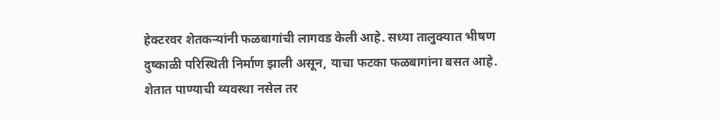हेक्टरवर शेतकऱ्यांनी फळबागांची लागवड केली आहे. सध्या तालुक्यात भीषण दुष्काळी परिस्थिती निर्माण झाली असून, याचा फटका फळबागांना बसत आहे. शेतात पाण्याची व्यवस्था नसेल तर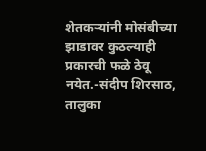शेतकऱ्यांनी मोसंबीच्या झाडावर कुठल्याही प्रकारची फळे ठेवू नयेत.-संदीप शिरसाठ, तालुका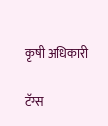कृषी अधिकारी

टॅग्स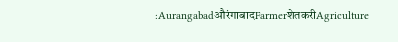:AurangabadऔरंगाबादFarmerशेतकरीAgriculture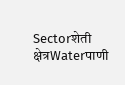Sectorशेती क्षेत्रWaterपाणी